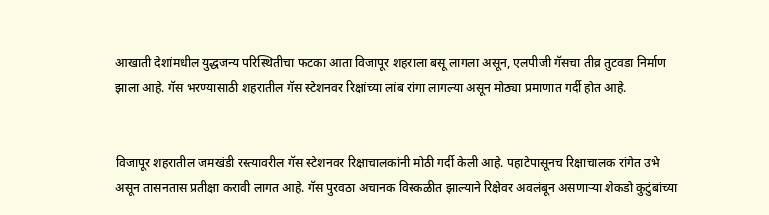आखाती देशांमधील युद्धजन्य परिस्थितीचा फटका आता विजापूर शहराला बसू लागला असून, एलपीजी गॅसचा तीव्र तुटवडा निर्माण झाला आहे. गॅस भरण्यासाठी शहरातील गॅस स्टेशनवर रिक्षांच्या लांब रांगा लागल्या असून मोठ्या प्रमाणात गर्दी होत आहे.


विजापूर शहरातील जमखंडी रस्त्यावरील गॅस स्टेशनवर रिक्षाचालकांनी मोठी गर्दी केली आहे. पहाटेपासूनच रिक्षाचालक रांगेत उभे असून तासनतास प्रतीक्षा करावी लागत आहे. गॅस पुरवठा अचानक विस्कळीत झाल्याने रिक्षेवर अवलंबून असणाऱ्या शेकडो कुटुंबांच्या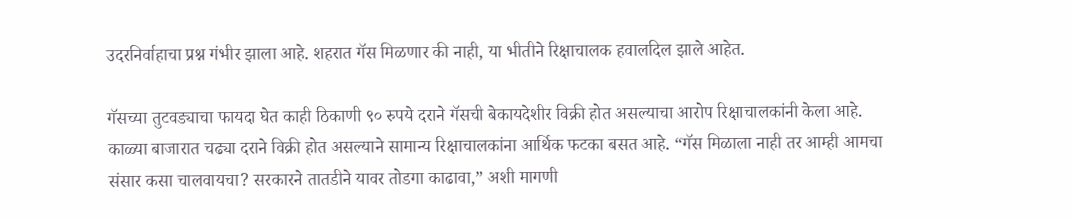उदरनिर्वाहाचा प्रश्न गंभीर झाला आहे. शहरात गॅस मिळणार की नाही, या भीतीने रिक्षाचालक हवालदिल झाले आहेत.

गॅसच्या तुटवड्याचा फायदा घेत काही ठिकाणी ९० रुपये दराने गॅसची बेकायदेशीर विक्री होत असल्याचा आरोप रिक्षाचालकांनी केला आहे. काळ्या बाजारात चढ्या दराने विक्री होत असल्याने सामान्य रिक्षाचालकांना आर्थिक फटका बसत आहे. “गॅस मिळाला नाही तर आम्ही आमचा संसार कसा चालवायचा? सरकारने तातडीने यावर तोडगा काढावा,” अशी मागणी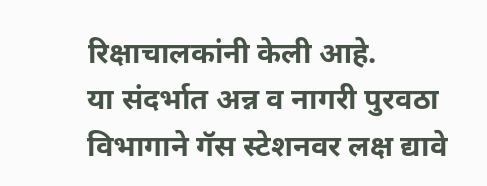रिक्षाचालकांनी केली आहे.
या संदर्भात अन्न व नागरी पुरवठा विभागाने गॅस स्टेशनवर लक्ष द्यावे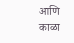आणि काळा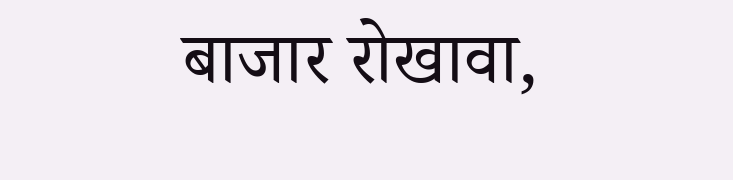बाजार रोखावा,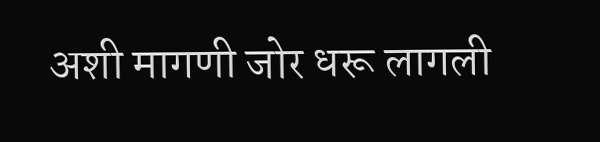अशी मागणी जोर धरू लागली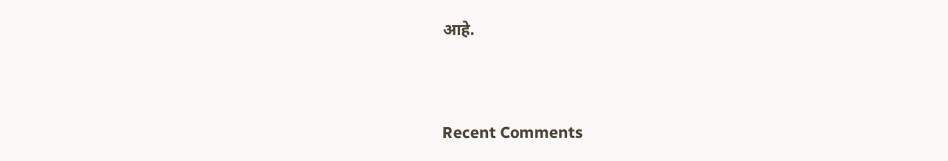आहे.


Recent Comments